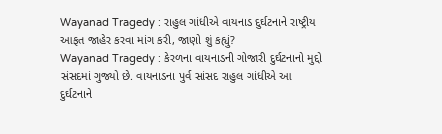Wayanad Tragedy : રાહુલ ગાંધીએ વાયનાડ દુર્ઘટનાને રાષ્ટ્રીય આફત જાહેર કરવા માંગ કરી, જાણો શું કહ્યું?
Wayanad Tragedy : કેરળના વાયનાડની ગોજારી દુર્ઘટનાનો મુદ્દો સંસદમાં ગુજ્યો છે. વાયનાડના પુર્વ સાંસદ રાહુલ ગાંધીએ આ દુર્ઘટનાને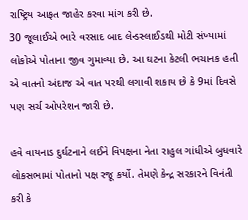રાષ્ટ્રિય આફત જાહેર કરવા માંગ કરી છે.
30 જૂલાઈએ ભારે વરસાદ બાદ લેન્ડસ્લાઈડથી મોટી સંખ્યામાં લોકોએ પોતાના જીવ ગુમાવ્યા છે. આ ઘટના કેટલી ભચાનક હતી એ વાતનો અંદાજ એ વાત પરથી લગાવી શકાય છે કે 9માં દિવસે પણ સર્ચ ઓપરેશન જારી છે.

હવે વાયનાડ દુર્ઘટનાને લઈને વિપક્ષના નેતા રાહુલ ગાંધીએ બુધવારે લોકસભામાં પોતાનો પક્ષ રજૂ કર્યો. તેમણે કેન્દ્ર સરકારને વિનંતી કરી કે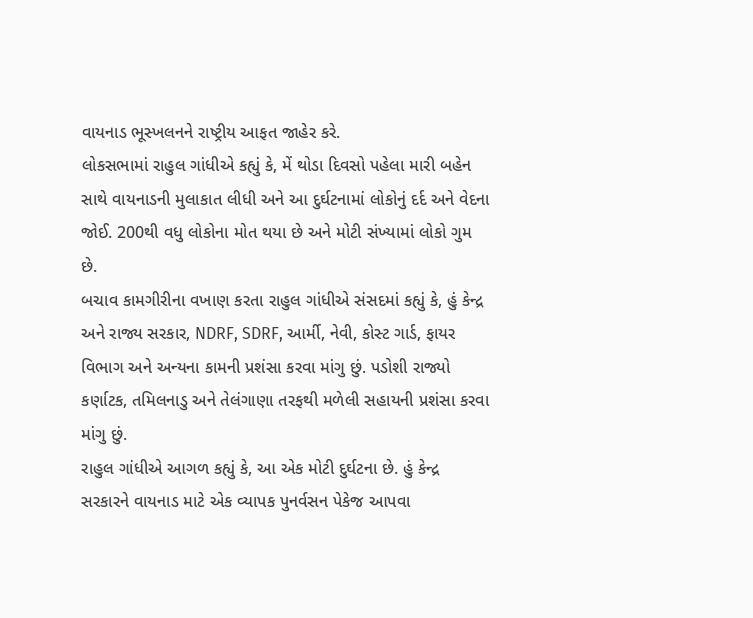વાયનાડ ભૂસ્ખલનને રાષ્ટ્રીય આફત જાહેર કરે.
લોકસભામાં રાહુલ ગાંધીએ કહ્યું કે, મેં થોડા દિવસો પહેલા મારી બહેન સાથે વાયનાડની મુલાકાત લીધી અને આ દુર્ઘટનામાં લોકોનું દર્દ અને વેદના જોઈ. 200થી વધુ લોકોના મોત થયા છે અને મોટી સંખ્યામાં લોકો ગુમ છે.
બચાવ કામગીરીના વખાણ કરતા રાહુલ ગાંધીએ સંસદમાં કહ્યું કે, હું કેન્દ્ર અને રાજ્ય સરકાર, NDRF, SDRF, આર્મી, નેવી, કોસ્ટ ગાર્ડ, ફાયર વિભાગ અને અન્યના કામની પ્રશંસા કરવા માંગુ છું. પડોશી રાજ્યો કર્ણાટક, તમિલનાડુ અને તેલંગાણા તરફથી મળેલી સહાયની પ્રશંસા કરવા માંગુ છું.
રાહુલ ગાંધીએ આગળ કહ્યું કે, આ એક મોટી દુર્ઘટના છે. હું કેન્દ્ર સરકારને વાયનાડ માટે એક વ્યાપક પુનર્વસન પેકેજ આપવા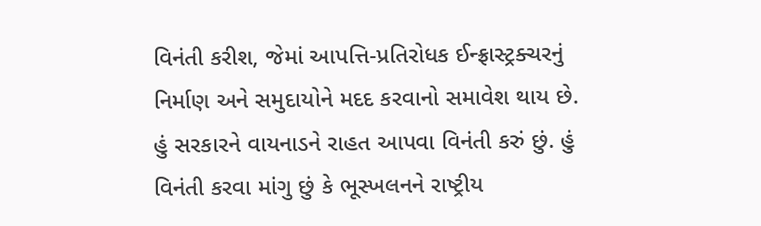વિનંતી કરીશ, જેમાં આપત્તિ-પ્રતિરોધક ઈન્ફ્રાસ્ટ્રક્ચરનું નિર્માણ અને સમુદાયોને મદદ કરવાનો સમાવેશ થાય છે. હું સરકારને વાયનાડને રાહત આપવા વિનંતી કરું છું. હું વિનંતી કરવા માંગુ છું કે ભૂસ્ખલનને રાષ્ટ્રીય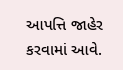આપત્તિ જાહેર કરવામાં આવે.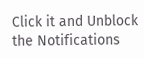Click it and Unblock the Notifications